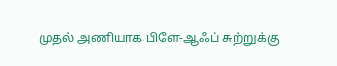முதல் அணியாக பிளே-ஆஃப் சுற்றுக்கு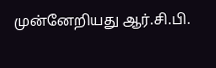முன்னேறியது ஆர்.சி.பி.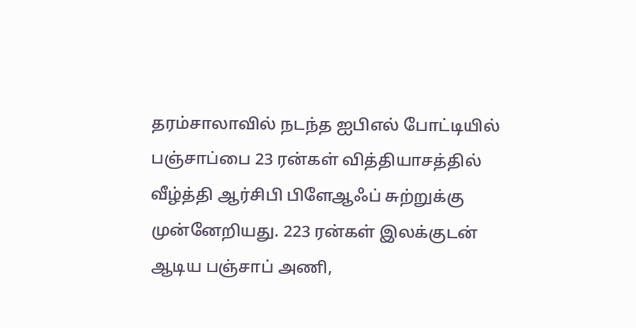தரம்சாலாவில் நடந்த ஐபிஎல் போட்டியில் பஞ்சாப்பை 23 ரன்கள் வித்தியாசத்தில் வீழ்த்தி ஆர்சிபி பிளேஆஃப் சுற்றுக்கு முன்னேறியது. 223 ரன்கள் இலக்குடன் ஆடிய பஞ்சாப் அணி,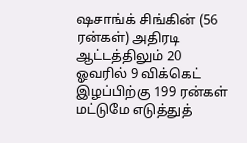ஷசாங்க் சிங்கின் (56 ரன்கள்) அதிரடி ஆட்டத்திலும் 20 ஓவரில் 9 விக்கெட் இழப்பிற்கு 199 ரன்கள் மட்டுமே எடுத்துத்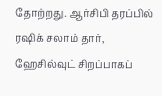தோற்றது. ஆர்சிபி தரப்பில் ரஷிக் சலாம் தார், ஹேசில்வுட் சிறப்பாகப்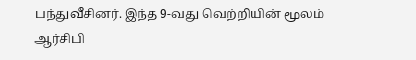பந்துவீசினர். இந்த 9-வது வெற்றியின் மூலம் ஆர்சிபி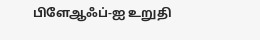பிளேஆஃப்-ஐ உறுதி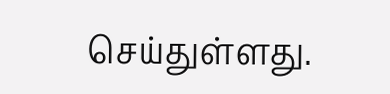செய்துள்ளது.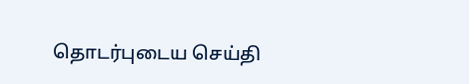தொடர்புடைய செய்தி